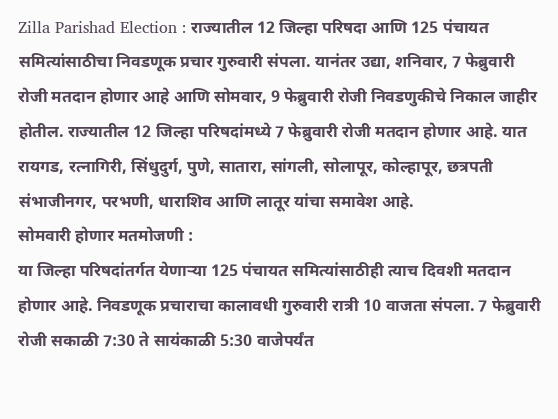Zilla Parishad Election : राज्यातील 12 जिल्हा परिषदा आणि 125 पंचायत समित्यांसाठीचा निवडणूक प्रचार गुरुवारी संपला. यानंतर उद्या, शनिवार, 7 फेब्रुवारी रोजी मतदान होणार आहे आणि सोमवार, 9 फेब्रुवारी रोजी निवडणुकीचे निकाल जाहीर होतील. राज्यातील 12 जिल्हा परिषदांमध्ये 7 फेब्रुवारी रोजी मतदान होणार आहे. यात रायगड, रत्नागिरी, सिंधुदुर्ग, पुणे, सातारा, सांगली, सोलापूर, कोल्हापूर, छत्रपती संभाजीनगर, परभणी, धाराशिव आणि लातूर यांचा समावेश आहे.
सोमवारी होणार मतमोजणी :
या जिल्हा परिषदांतर्गत येणाऱ्या 125 पंचायत समित्यांसाठीही त्याच दिवशी मतदान होणार आहे. निवडणूक प्रचाराचा कालावधी गुरुवारी रात्री 10 वाजता संपला. 7 फेब्रुवारी रोजी सकाळी 7:30 ते सायंकाळी 5:30 वाजेपर्यंत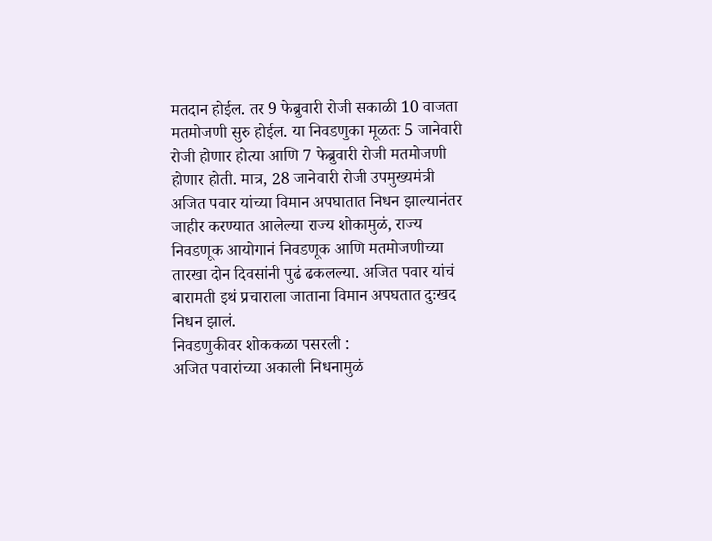मतदान होईल. तर 9 फेब्रुवारी रोजी सकाळी 10 वाजता मतमोजणी सुरु होईल. या निवडणुका मूळतः 5 जानेवारी रोजी होणार होत्या आणि 7 फेब्रुवारी रोजी मतमोजणी होणार होती. मात्र, 28 जानेवारी रोजी उपमुख्यमंत्री अजित पवार यांच्या विमान अपघातात निधन झाल्यानंतर जाहीर करण्यात आलेल्या राज्य शोकामुळं, राज्य निवडणूक आयोगानं निवडणूक आणि मतमोजणीच्या तारखा दोन दिवसांनी पुढं ढकलल्या. अजित पवार यांचं बारामती इथं प्रचाराला जाताना विमान अपघतात दुःखद निधन झालं.
निवडणुकीवर शोककळा पसरली :
अजित पवारांच्या अकाली निधनामुळं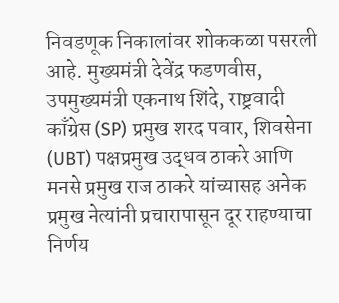निवडणूक निकालांवर शोककळा पसरली आहे. मुख्यमंत्री देवेंद्र फडणवीस, उपमुख्यमंत्री एकनाथ शिंदे, राष्ट्रवादी काँग्रेस (SP) प्रमुख शरद पवार, शिवसेना (UBT) पक्षप्रमुख उद्धव ठाकरे आणि मनसे प्रमुख राज ठाकरे यांच्यासह अनेक प्रमुख नेत्यांनी प्रचारापासून दूर राहण्याचा निर्णय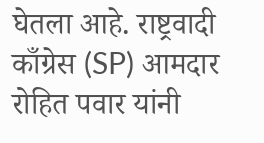घेतला आहे. राष्ट्रवादी काँग्रेस (SP) आमदार रोहित पवार यांनी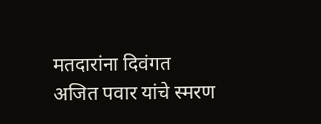मतदारांना दिवंगत अजित पवार यांचे स्मरण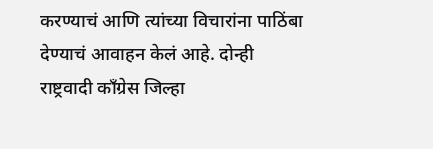करण्याचं आणि त्यांच्या विचारांना पाठिंबा देण्याचं आवाहन केलं आहे. दोन्ही राष्ट्रवादी काँग्रेस जिल्हा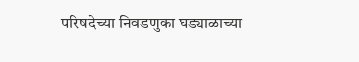परिषदेच्या निवडणुका घड्याळाच्या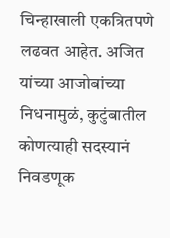चिन्हाखाली एकत्रितपणे लढवत आहेत. अजित यांच्या आजोबांच्या निधनामुळं, कुटुंबातील कोणत्याही सदस्यानं निवडणूक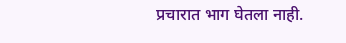प्रचारात भाग घेतला नाही.